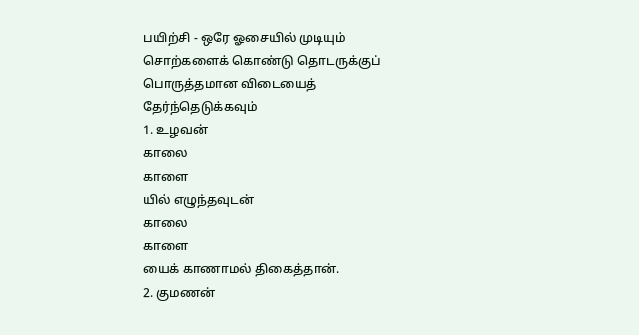பயிற்சி - ஒரே ஓசையில் முடியும் சொற்களைக் கொண்டு தொடருக்குப் பொருத்தமான விடையைத் தேர்ந்தெடுக்கவும்
1. உழவன்
காலை
காளை
யில் எழுந்தவுடன்
காலை
காளை
யைக் காணாமல் திகைத்தான்.
2. குமணன்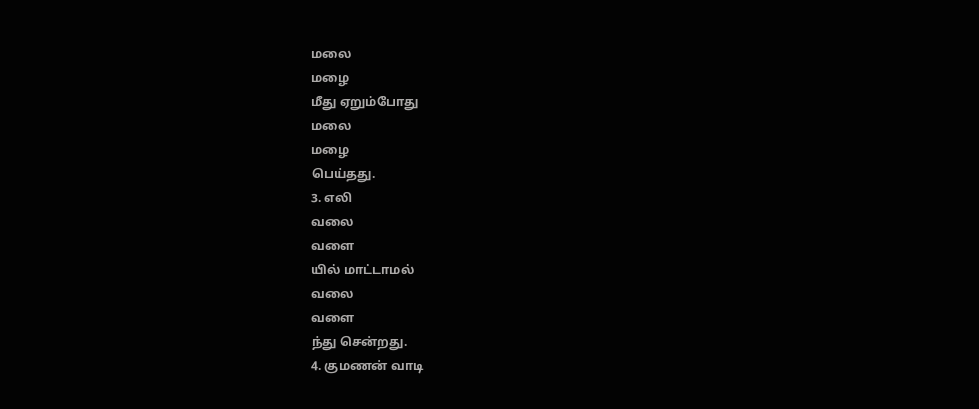மலை
மழை
மீது ஏறும்போது
மலை
மழை
பெய்தது.
3. எலி
வலை
வளை
யில் மாட்டாமல்
வலை
வளை
ந்து சென்றது.
4. குமணன் வாடி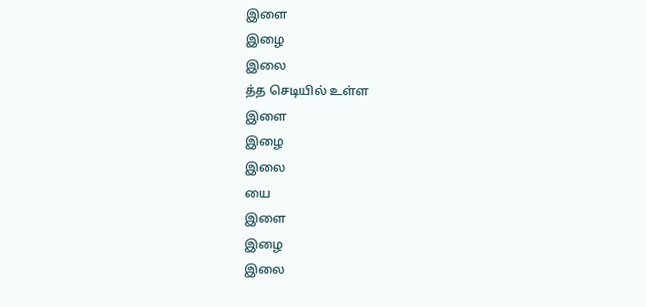இளை
இழை
இலை
த்த செடியில் உள்ள
இளை
இழை
இலை
யை
இளை
இழை
இலை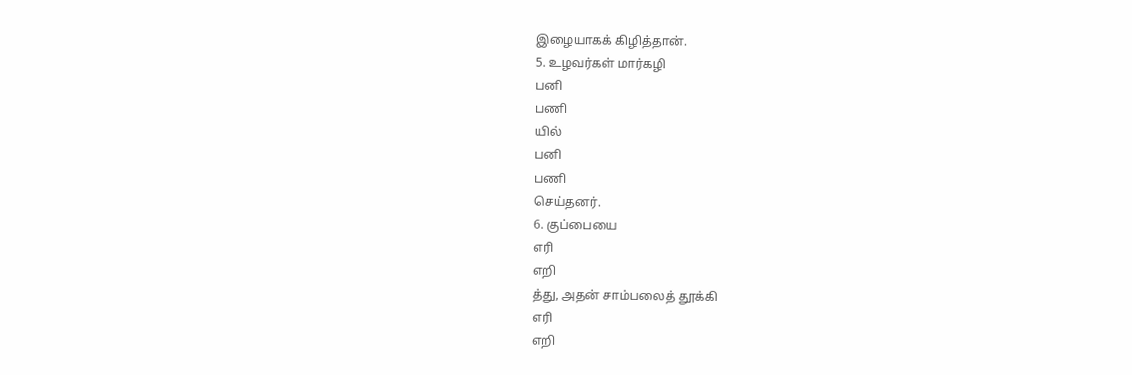இழையாகக் கிழித்தான்.
5. உழவர்கள் மார்கழி
பனி
பணி
யில்
பனி
பணி
செய்தனர்.
6. குப்பையை
எரி
எறி
த்து, அதன் சாம்பலைத் தூக்கி
எரி
எறி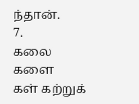ந்தான்.
7.
கலை
களை
கள் கற்றுக்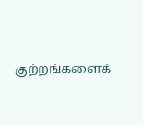குற்றங்களைக்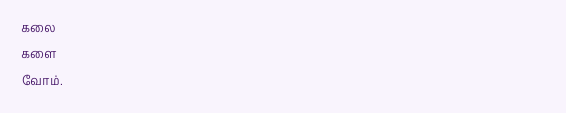கலை
களை
வோம்.